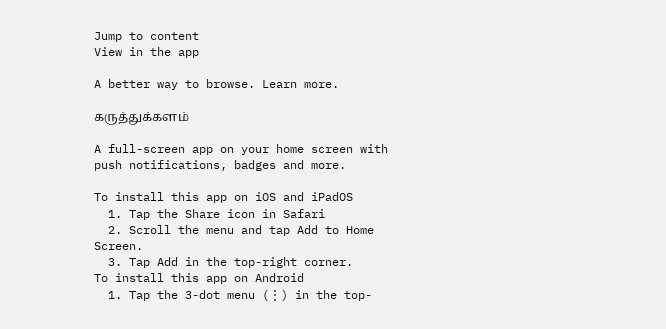Jump to content
View in the app

A better way to browse. Learn more.

கருத்துக்களம்

A full-screen app on your home screen with push notifications, badges and more.

To install this app on iOS and iPadOS
  1. Tap the Share icon in Safari
  2. Scroll the menu and tap Add to Home Screen.
  3. Tap Add in the top-right corner.
To install this app on Android
  1. Tap the 3-dot menu (⋮) in the top-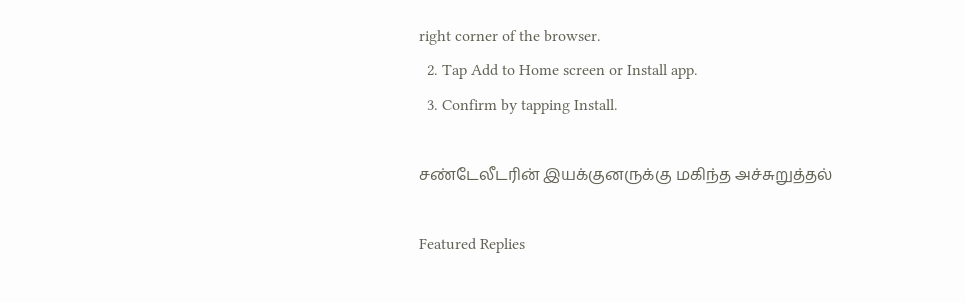right corner of the browser.
  2. Tap Add to Home screen or Install app.
  3. Confirm by tapping Install.

சண்டேலீடரின் இயக்குனருக்கு மகிந்த அச்சுறுத்தல்

Featured Replies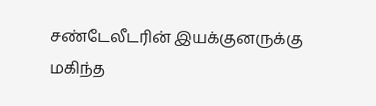சண்டேலீடரின் இயக்குனருக்கு மகிந்த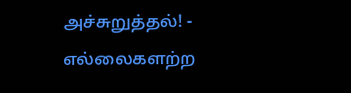அச்சுறுத்தல்! - எல்லைகளற்ற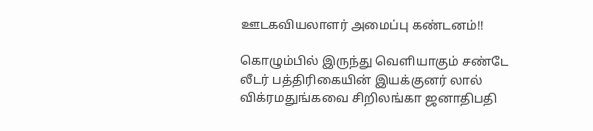ஊடகவியலாளர் அமைப்பு கண்டனம்!!

கொழும்பில் இருந்து வெளியாகும் சண்டே லீடர் பத்திரிகையின் இயக்குனர் லால் விக்ரமதுங்கவை சிறிலங்கா ஜனாதிபதி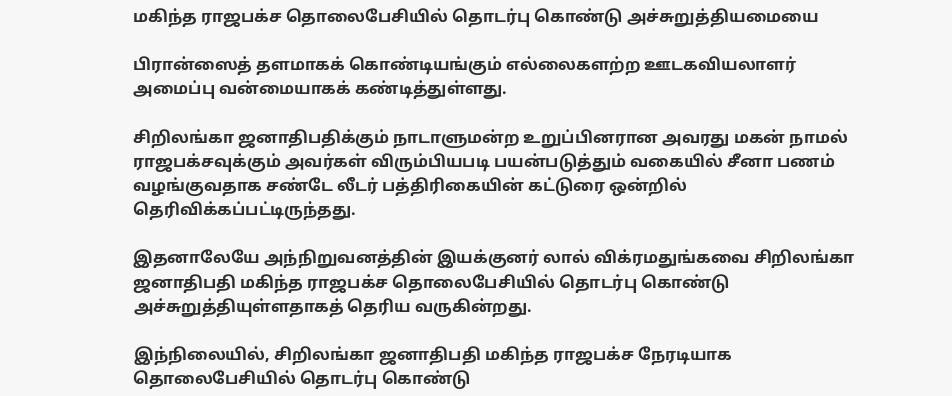மகிந்த ராஜபக்ச தொலைபேசியில் தொடர்பு கொண்டு அச்சுறுத்தியமையை

பிரான்ஸைத் தளமாகக் கொண்டியங்கும் எல்லைகளற்ற ஊடகவியலாளர் அமைப்பு வன்மையாகக் கண்டித்துள்ளது.

சிறிலங்கா ஜனாதிபதிக்கும் நாடாளுமன்ற உறுப்பினரான அவரது மகன் நாமல் ராஜபக்சவுக்கும் அவர்கள் விரும்பியபடி பயன்படுத்தும் வகையில் சீனா பணம் வழங்குவதாக சண்டே லீடர் பத்திரிகையின் கட்டுரை ஒன்றில் தெரிவிக்கப்பட்டிருந்தது.

இதனாலேயே அந்நிறுவனத்தின் இயக்குனர் லால் விக்ரமதுங்கவை சிறிலங்கா ஜனாதிபதி மகிந்த ராஜபக்ச தொலைபேசியில் தொடர்பு கொண்டு அச்சுறுத்தியுள்ளதாகத் தெரிய வருகின்றது.

இந்நிலையில், சிறிலங்கா ஜனாதிபதி மகிந்த ராஜபக்ச நேரடியாக தொலைபேசியில் தொடர்பு கொண்டு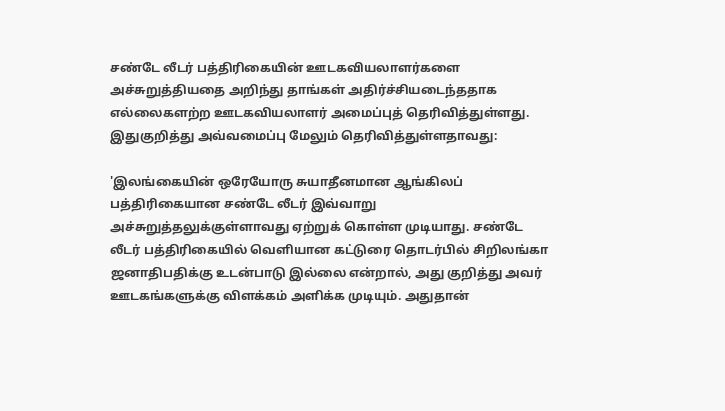சண்டே லீடர் பத்திரிகையின் ஊடகவியலாளர்களை அச்சுறுத்தியதை அறிந்து தாங்கள் அதிர்ச்சியடைந்ததாக எல்லைகளற்ற ஊடகவியலாளர் அமைப்புத் தெரிவித்துள்ளது. இதுகுறித்து அவ்வமைப்பு மேலும் தெரிவித்துள்ளதாவது:

'இலங்கையின் ஒரேயோரு சுயாதீனமான ஆங்கிலப் பத்திரிகையான சண்டே லீடர் இவ்வாறு அச்சுறுத்தலுக்குள்ளாவது ஏற்றுக் கொள்ள முடியாது. சண்டே லீடர் பத்திரிகையில் வெளியான கட்டுரை தொடர்பில் சிறிலங்கா ஜனாதிபதிக்கு உடன்பாடு இல்லை என்றால், அது குறித்து அவர் ஊடகங்களுக்கு விளக்கம் அளிக்க முடியும். அதுதான்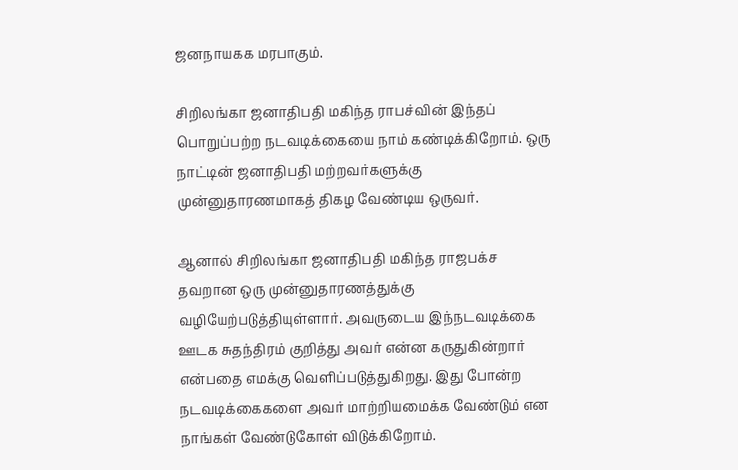ஜனநாயகக மரபாகும்.

சிறிலங்கா ஜனாதிபதி மகிந்த ராபச்வின் இந்தப் பொறுப்பற்ற நடவடிக்கையை நாம் கண்டிக்கிறோம். ஒரு நாட்டின் ஜனாதிபதி மற்றவர்களுக்கு முன்னுதாரணமாகத் திகழ வேண்டிய ஒருவர்.

ஆனால் சிறிலங்கா ஜனாதிபதி மகிந்த ராஜபக்ச தவறான ஒரு முன்னுதாரணத்துக்கு வழியேற்படுத்தியுள்ளார். அவருடைய இந்நடவடிக்கை ஊடக சுதந்திரம் குறித்து அவர் என்ன கருதுகின்றார் என்பதை எமக்கு வெளிப்படுத்துகிறது. இது போன்ற நடவடிக்கைகளை அவர் மாற்றியமைக்க வேண்டும் என நாங்கள் வேண்டுகோள் விடுக்கிறோம்.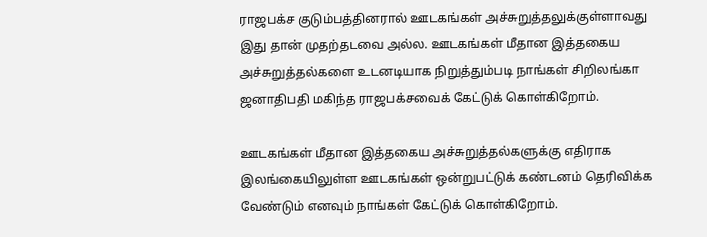ராஜபக்ச குடும்பத்தினரால் ஊடகங்கள் அச்சுறுத்தலுக்குள்ளாவது இது தான் முதற்தடவை அல்ல. ஊடகங்கள் மீதான இத்தகைய அச்சுறுத்தல்களை உடனடியாக நிறுத்தும்படி நாங்கள் சிறிலங்கா ஜனாதிபதி மகிந்த ராஜபக்சவைக் கேட்டுக் கொள்கிறோம்.

ஊடகங்கள் மீதான இத்தகைய அச்சுறுத்தல்களுக்கு எதிராக இலங்கையிலுள்ள ஊடகங்கள் ஒன்றுபட்டுக் கண்டனம் தெரிவிக்க வேண்டும் எனவும் நாங்கள் கேட்டுக் கொள்கிறோம்.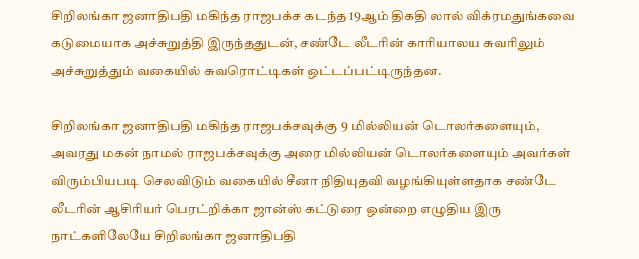சிறிலங்கா ஜனாதிபதி மகிந்த ராஜபக்ச கடந்த 19ஆம் திகதி லால் விக்ரமதுங்கவை கடுமையாக அச்சுறுத்தி இருந்ததுடன், சண்டே லீடரின் காரியாலய சுவரிலும் அச்சுறுத்தும் வகையில் சுவரொட்டிகள் ஒட்டப்பட்டிருந்தன.

சிறிலங்கா ஜனாதிபதி மகிந்த ராஜபக்சவுக்கு 9 மில்லியன் டொலர்களையும், அவரது மகன் நாமல் ராஜபக்சவுக்கு அரை மில்லியன் டொலர்களையும் அவர்கள் விரும்பியபடி செலவிடும் வகையில் சீனா நிதியுதவி வழங்கியுள்ளதாக சண்டே லீடரின் ஆசிரியர் பெரட்றிக்கா ஜான்ஸ் கட்டுரை ஒன்றை எழுதிய இரு நாட்களிலேயே சிறிலங்கா ஜனாதிபதி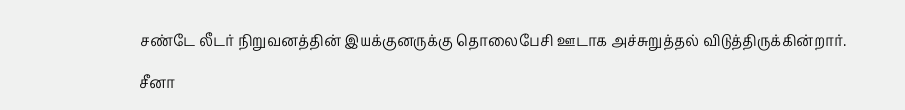சண்டே லீடர் நிறுவனத்தின் இயக்குனருக்கு தொலைபேசி ஊடாக அச்சுறுத்தல் விடுத்திருக்கின்றார்.

சீனா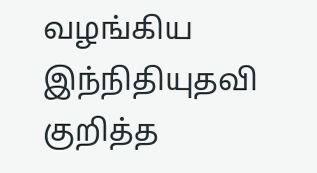வழங்கிய இந்நிதியுதவி குறித்த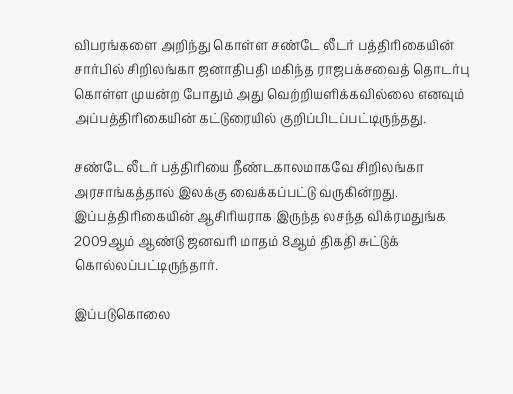விபரங்களை அறிந்து கொள்ள சண்டே லீடர் பத்திரிகையின் சார்பில் சிறிலங்கா ஜனாதிபதி மகிந்த ராஜபக்சவைத் தொடர்பு கொள்ள முயன்ற போதும் அது வெற்றியளிக்கவில்லை எனவும் அப்பத்திரிகையின் கட்டுரையில் குறிப்பிடப்பட்டிருந்தது.

சண்டே லீடர் பத்திரியை நீண்டகாலமாகவே சிறிலங்கா அரசாங்கத்தால் இலக்கு வைக்கப்பட்டு வருகின்றது. இப்பத்திரிகையின் ஆசிரியராக இருந்த லசந்த விக்ரமதுங்க 2009ஆம் ஆண்டு ஜனவரி மாதம் 8ஆம் திகதி சுட்டுக் கொல்லப்பட்டிருந்தார்.

இப்படுகொலை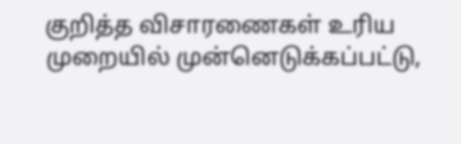குறித்த விசாரணைகள் உரிய முறையில் முன்னெடுக்கப்பட்டு,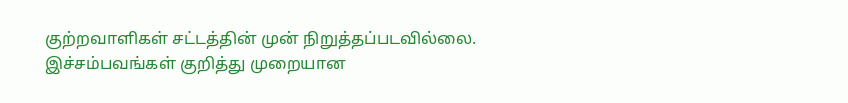குற்றவாளிகள் சட்டத்தின் முன் நிறுத்தப்படவில்லை. இச்சம்பவங்கள் குறித்து முறையான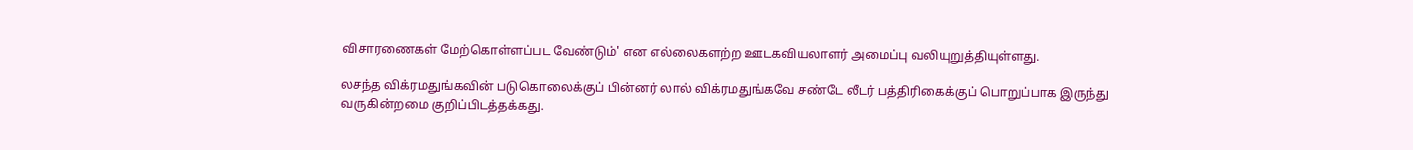விசாரணைகள் மேற்கொள்ளப்பட வேண்டும்' என எல்லைகளற்ற ஊடகவியலாளர் அமைப்பு வலியுறுத்தியுள்ளது.

லசந்த விக்ரமதுங்கவின் படுகொலைக்குப் பின்னர் லால் விக்ரமதுங்கவே சண்டே லீடர் பத்திரிகைக்குப் பொறுப்பாக இருந்து வருகின்றமை குறிப்பிடத்தக்கது.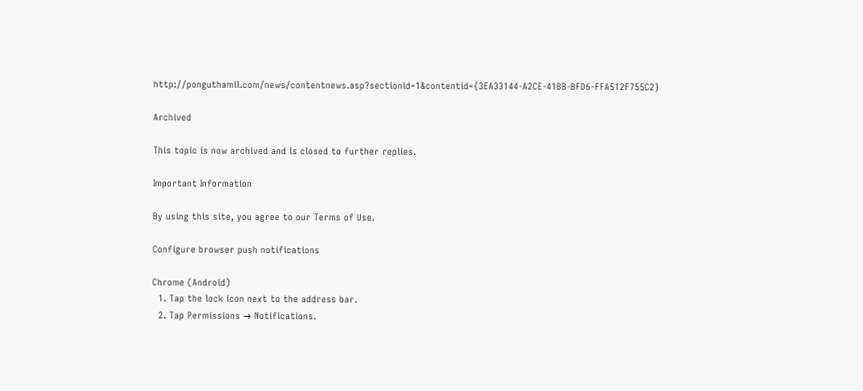http://ponguthamil.com/news/contentnews.asp?sectionid=1&contentid={3EA33144-A2CE-41BB-BFD6-FFA512F755C2}

Archived

This topic is now archived and is closed to further replies.

Important Information

By using this site, you agree to our Terms of Use.

Configure browser push notifications

Chrome (Android)
  1. Tap the lock icon next to the address bar.
  2. Tap Permissions → Notifications.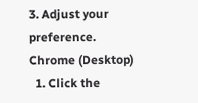3. Adjust your preference.
Chrome (Desktop)
  1. Click the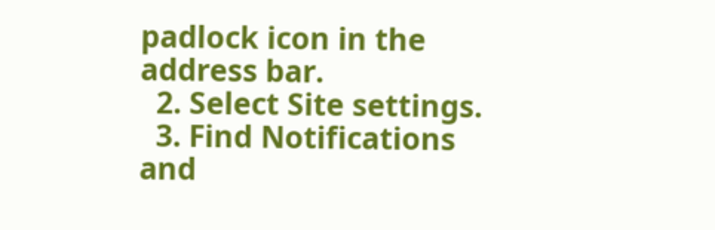padlock icon in the address bar.
  2. Select Site settings.
  3. Find Notifications and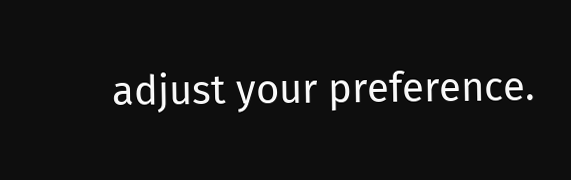adjust your preference.